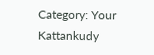Category: Your Kattankudy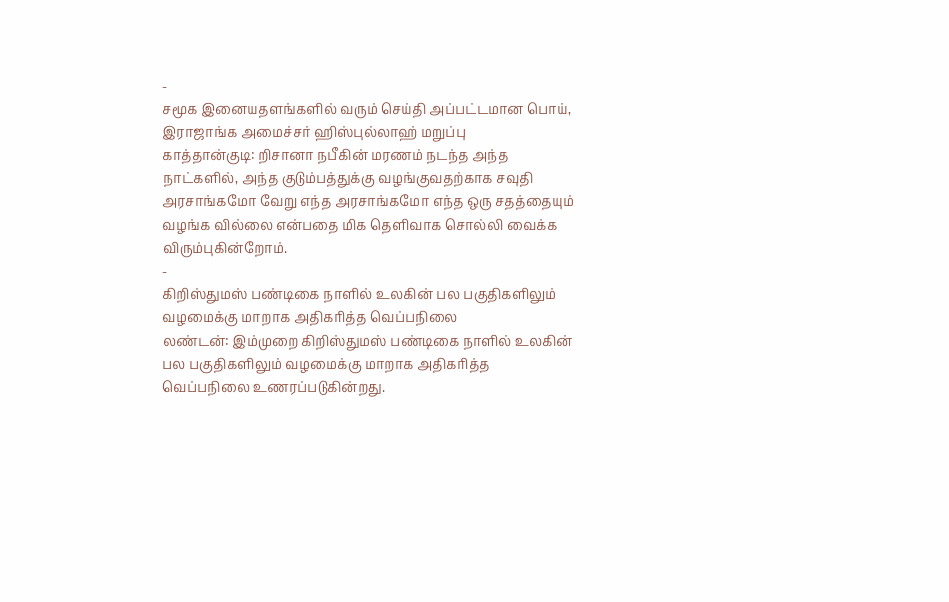-
சமூக இனையதளங்களில் வரும் செய்தி அப்பட்டமான பொய், இராஜாங்க அமைச்சர் ஹிஸ்புல்லாஹ் மறுப்பு
காத்தான்குடி: றிசானா நபீகின் மரணம் நடந்த அந்த நாட்களில், அந்த குடும்பத்துக்கு வழங்குவதற்காக சவுதி அரசாங்கமோ வேறு எந்த அரசாங்கமோ எந்த ஒரு சதத்தையும் வழங்க வில்லை என்பதை மிக தெளிவாக சொல்லி வைக்க விரும்புகின்றோம்.
-
கிறிஸ்துமஸ் பண்டிகை நாளில் உலகின் பல பகுதிகளிலும் வழமைக்கு மாறாக அதிகரித்த வெப்பநிலை
லண்டன்: இம்முறை கிறிஸ்துமஸ் பண்டிகை நாளில் உலகின் பல பகுதிகளிலும் வழமைக்கு மாறாக அதிகரித்த வெப்பநிலை உணரப்படுகின்றது.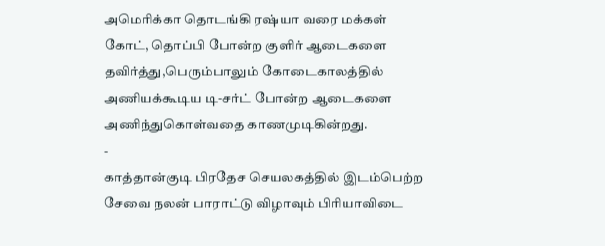அமெரிக்கா தொடங்கி ரஷ்யா வரை மக்கள் கோட், தொப்பி போன்ற குளிர் ஆடைகளை தவிர்த்து,பெரும்பாலும் கோடைகாலத்தில் அணியக்கூடிய டி-சர்ட் போன்ற ஆடைகளை அணிந்துகொள்வதை காணமுடிகின்றது.
-
காத்தான்குடி பிரதேச செயலகத்தில் இடம்பெற்ற சேவை நலன் பாராட்டு விழாவும் பிரியாவிடை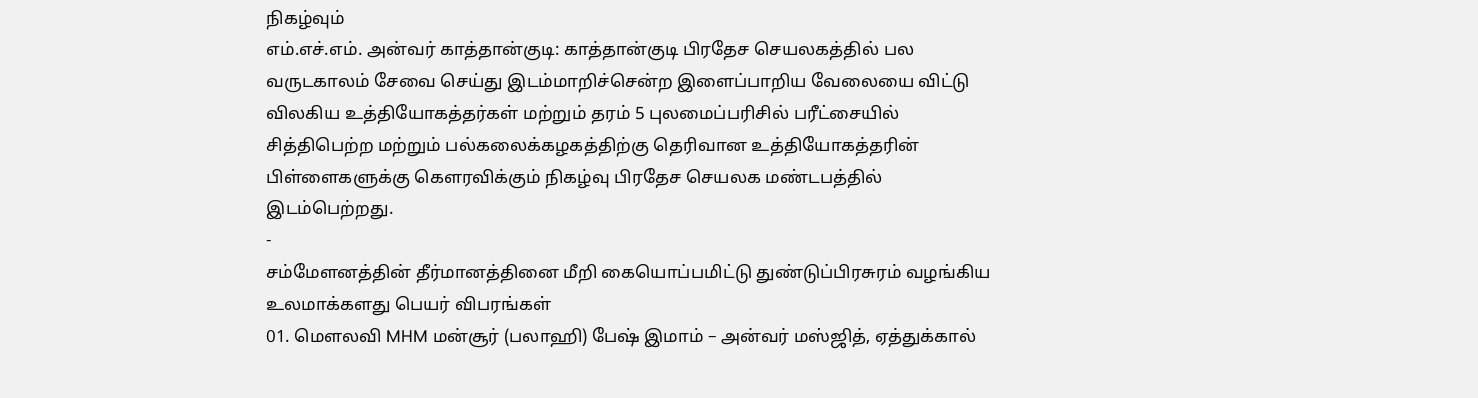நிகழ்வும்
எம்.எச்.எம். அன்வர் காத்தான்குடி: காத்தான்குடி பிரதேச செயலகத்தில் பல வருடகாலம் சேவை செய்து இடம்மாறிச்சென்ற இளைப்பாறிய வேலையை விட்டு விலகிய உத்தியோகத்தர்கள் மற்றும் தரம் 5 புலமைப்பரிசில் பரீட்சையில் சித்திபெற்ற மற்றும் பல்கலைக்கழகத்திற்கு தெரிவான உத்தியோகத்தரின் பிள்ளைகளுக்கு கௌரவிக்கும் நிகழ்வு பிரதேச செயலக மண்டபத்தில் இடம்பெற்றது.
-
சம்மேளனத்தின் தீர்மானத்தினை மீறி கையொப்பமிட்டு துண்டுப்பிரசுரம் வழங்கிய உலமாக்களது பெயர் விபரங்கள்
01. மௌலவி MHM மன்சூர் (பலாஹி) பேஷ் இமாம் – அன்வர் மஸ்ஜித், ஏத்துக்கால்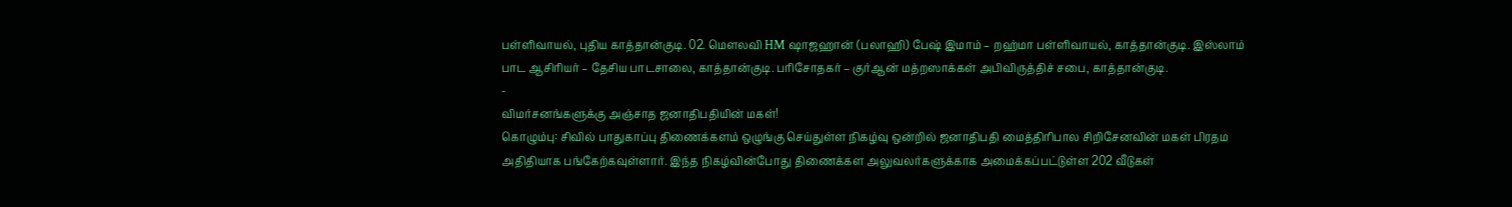பள்ளிவாயல், புதிய காத்தான்குடி. 02. மௌலவி HM ஷாஜஹான் (பலாஹி) பேஷ் இமாம் – றஹ்மா பள்ளிவாயல், காத்தான்குடி. இஸ்லாம் பாட ஆசிரியர் – தேசிய பாடசாலை, காத்தான்குடி. பரிசோதகர் – குர்ஆன் மத்றஸாக்கள் அபிவிருத்திச் சபை, காத்தான்குடி.
-
விமர்சனங்களுக்கு அஞ்சாத ஜனாதிபதியின் மகள்!
கொழும்பு: சிவில் பாதுகாப்பு திணைக்களம் ஒழுங்கு செய்துள்ள நிகழ்வு ஒன்றில் ஜனாதிபதி மைத்திரிபால சிறிசேனவின் மகள் பிரதம அதிதியாக பங்கேற்கவுள்ளார். இந்த நிகழ்வின்போது திணைக்கள அலுவலர்களுக்காக அமைக்கப்பட்டுள்ள 202 வீடுகள்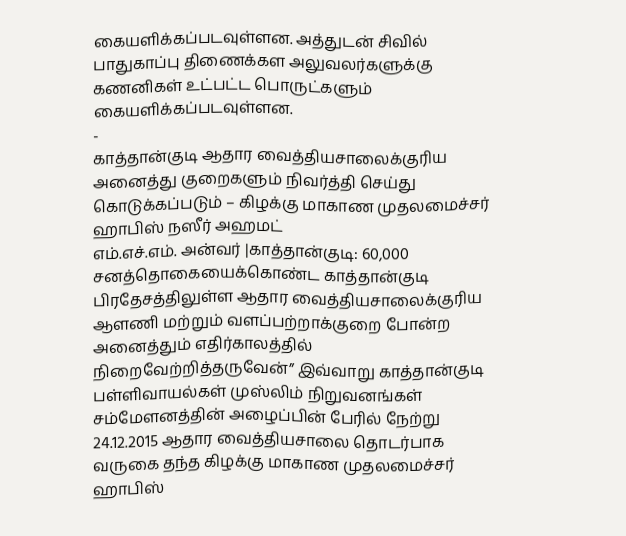கையளிக்கப்படவுள்ளன. அத்துடன் சிவில் பாதுகாப்பு திணைக்கள அலுவலர்களுக்கு கணனிகள் உட்பட்ட பொருட்களும் கையளிக்கப்படவுள்ளன.
-
காத்தான்குடி ஆதார வைத்தியசாலைக்குரிய அனைத்து குறைகளும் நிவர்த்தி செய்து கொடுக்கப்படும் – கிழக்கு மாகாண முதலமைச்சர் ஹாபிஸ் நஸீர் அஹமட்
எம்.எச்.எம். அன்வர் |காத்தான்குடி: 60,000 சனத்தொகையைக்கொண்ட காத்தான்குடி பிரதேசத்திலுள்ள ஆதார வைத்தியசாலைக்குரிய ஆளணி மற்றும் வளப்பற்றாக்குறை போன்ற அனைத்தும் எதிர்காலத்தில் நிறைவேற்றித்தருவேன்” இவ்வாறு காத்தான்குடி பள்ளிவாயல்கள் முஸ்லிம் நிறுவனங்கள் சம்மேளனத்தின் அழைப்பின் பேரில் நேற்று 24.12.2015 ஆதார வைத்தியசாலை தொடர்பாக வருகை தந்த கிழக்கு மாகாண முதலமைச்சர் ஹாபிஸ்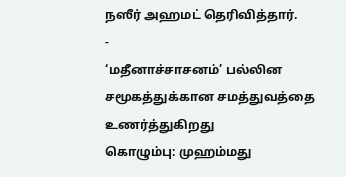நஸீர் அஹமட் தெரிவித்தார்.
-
‘மதீனாச்சாசனம்’ பல்லின சமூகத்துக்கான சமத்துவத்தை உணர்த்துகிறது
கொழும்பு: முஹம்மது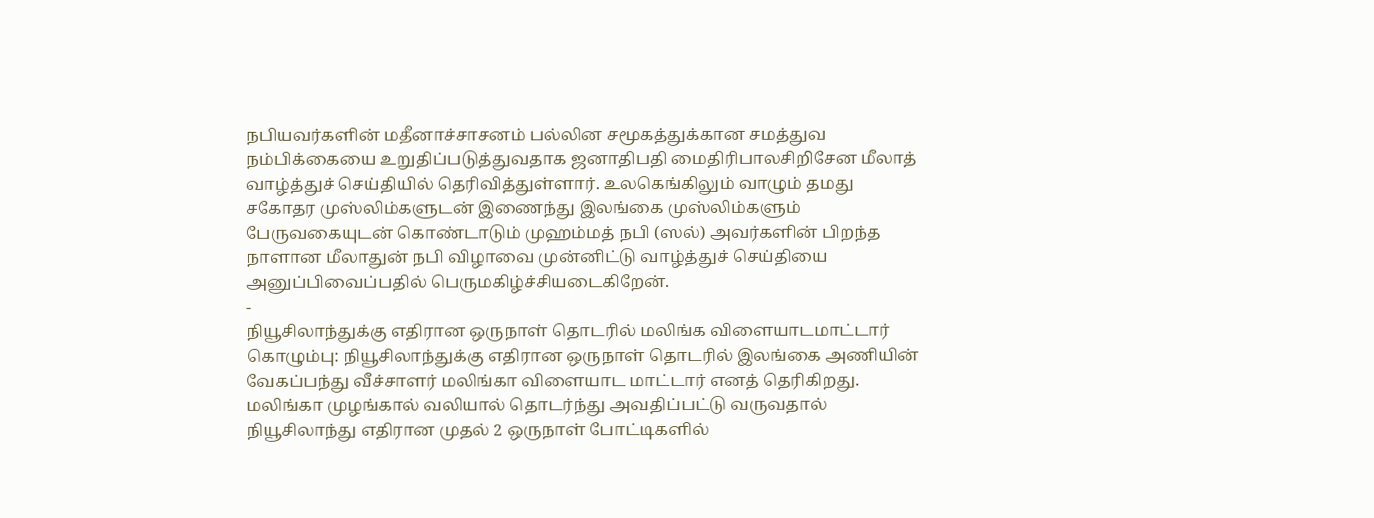நபியவர்களின் மதீனாச்சாசனம் பல்லின சமூகத்துக்கான சமத்துவ நம்பிக்கையை உறுதிப்படுத்துவதாக ஜனாதிபதி மைதிரிபாலசிறிசேன மீலாத் வாழ்த்துச் செய்தியில் தெரிவித்துள்ளார். உலகெங்கிலும் வாழும் தமது சகோதர முஸ்லிம்களுடன் இணைந்து இலங்கை முஸ்லிம்களும் பேருவகையுடன் கொண்டாடும் முஹம்மத் நபி (ஸல்) அவர்களின் பிறந்த நாளான மீலாதுன் நபி விழாவை முன்னிட்டு வாழ்த்துச் செய்தியை அனுப்பிவைப்பதில் பெருமகிழ்ச்சியடைகிறேன்.
-
நியூசிலாந்துக்கு எதிரான ஒருநாள் தொடரில் மலிங்க விளையாடமாட்டார்
கொழும்பு: நியூசிலாந்துக்கு எதிரான ஒருநாள் தொடரில் இலங்கை அணியின் வேகப்பந்து வீச்சாளர் மலிங்கா விளையாட மாட்டார் எனத் தெரிகிறது. மலிங்கா முழங்கால் வலியால் தொடர்ந்து அவதிப்பட்டு வருவதால் நியூசிலாந்து எதிரான முதல் 2 ஒருநாள் போட்டிகளில்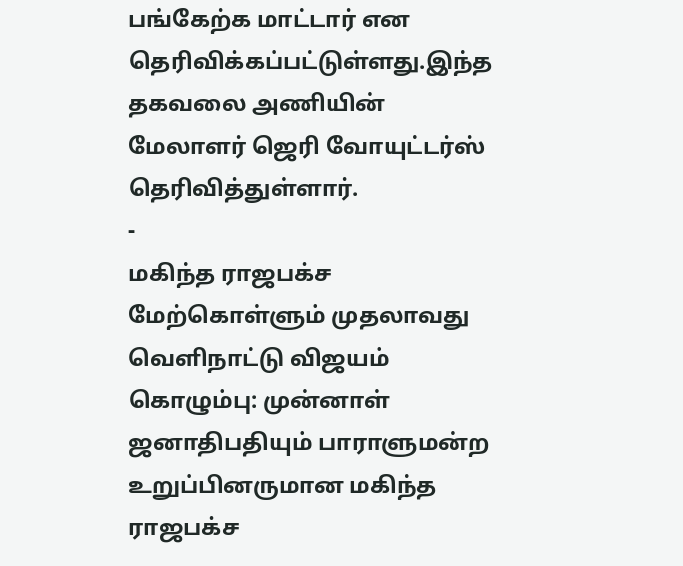பங்கேற்க மாட்டார் என தெரிவிக்கப்பட்டுள்ளது.இந்த தகவலை அணியின் மேலாளர் ஜெரி வோயுட்டர்ஸ் தெரிவித்துள்ளார்.
-
மகிந்த ராஜபக்ச மேற்கொள்ளும் முதலாவது வெளிநாட்டு விஜயம்
கொழும்பு: முன்னாள் ஜனாதிபதியும் பாராளுமன்ற உறுப்பினருமான மகிந்த ராஜபக்ச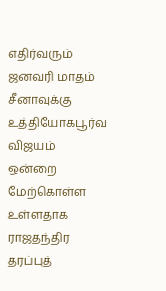எதிர்வரும் ஜனவரி மாதம் சீனாவுக்கு உத்தியோகபூர்வ விஜயம் ஒன்றை மேற்கொள்ள உள்ளதாக ராஜதந்திர தரப்புத்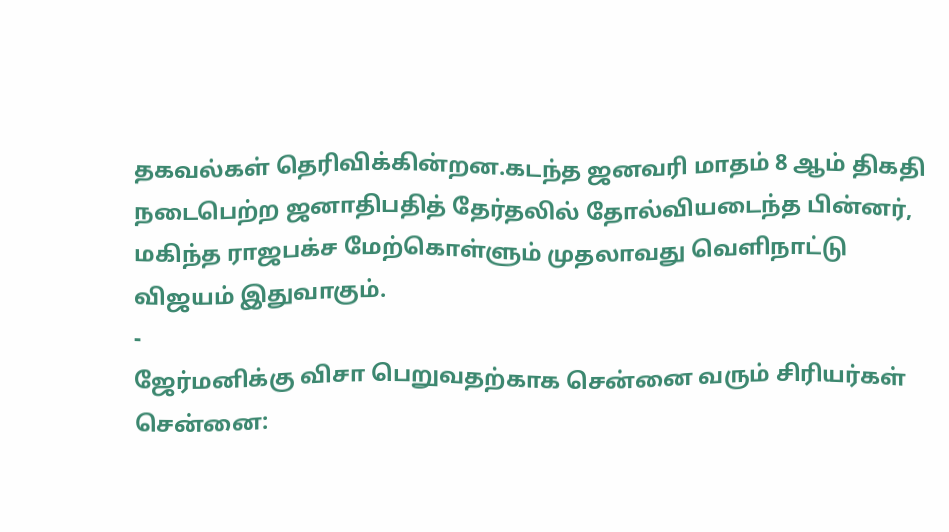தகவல்கள் தெரிவிக்கின்றன.கடந்த ஜனவரி மாதம் 8 ஆம் திகதி நடைபெற்ற ஜனாதிபதித் தேர்தலில் தோல்வியடைந்த பின்னர், மகிந்த ராஜபக்ச மேற்கொள்ளும் முதலாவது வெளிநாட்டு விஜயம் இதுவாகும்.
-
ஜேர்மனிக்கு விசா பெறுவதற்காக சென்னை வரும் சிரியர்கள்
சென்னை: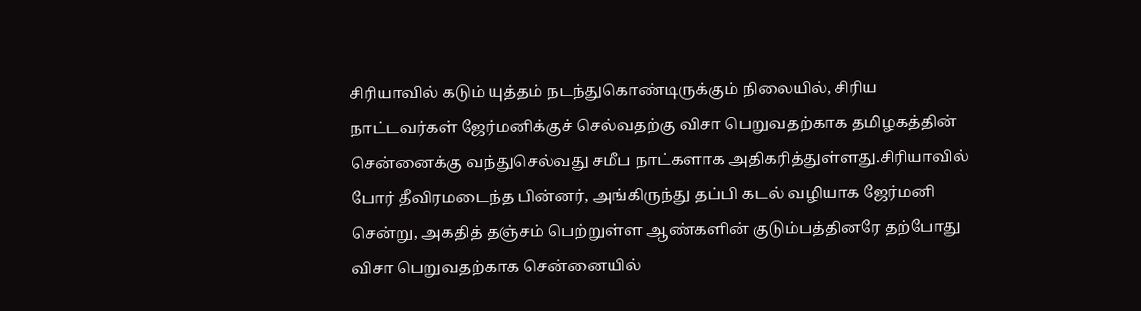சிரியாவில் கடும் யுத்தம் நடந்துகொண்டிருக்கும் நிலையில், சிரிய நாட்டவர்கள் ஜேர்மனிக்குச் செல்வதற்கு விசா பெறுவதற்காக தமிழகத்தின் சென்னைக்கு வந்துசெல்வது சமீப நாட்களாக அதிகரித்துள்ளது.சிரியாவில் போர் தீவிரமடைந்த பின்னர், அங்கிருந்து தப்பி கடல் வழியாக ஜேர்மனி சென்று, அகதித் தஞ்சம் பெற்றுள்ள ஆண்களின் குடும்பத்தினரே தற்போது விசா பெறுவதற்காக சென்னையில்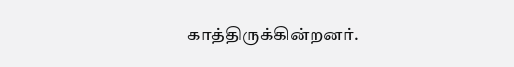காத்திருக்கின்றனர்.